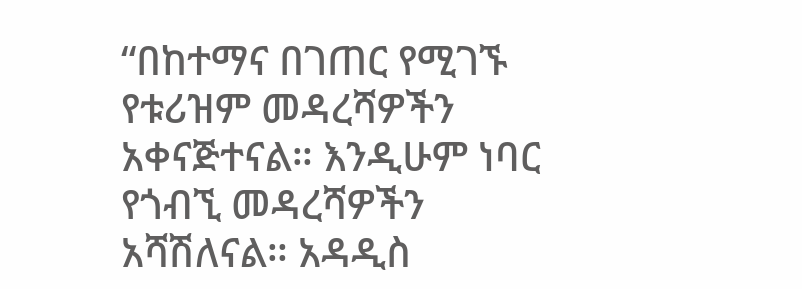“በከተማና በገጠር የሚገኙ የቱሪዝም መዳረሻዎችን አቀናጅተናል። እንዲሁም ነባር የጎብኚ መዳረሻዎችን አሻሽለናል። አዳዲስ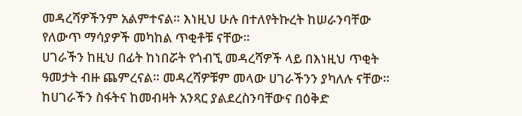መዳረሻዎችንም አልምተናል። እነዚህ ሁሉ በተለየትኩረት ከሠራንባቸው የለውጥ ማሳያዎች መካከል ጥቂቶቹ ናቸው።
ሀገራችን ከዚህ በፊት ከነበሯት የጎብኚ መዳረሻዎች ላይ በእነዚህ ጥቂት ዓመታት ብዙ ጨምረናል። መዳረሻዎቹም መላው ሀገራችንን ያካለሉ ናቸው። ከሀገራችን ስፋትና ከመብዛት አንጻር ያልደረስንባቸውና በዕቅድ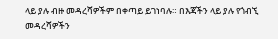ላይ ያሉ ብዙ መዳረሻዎችም በቀጣይ ይገነባሉ። በእጃችን ላይ ያሉ የጎብኚ መዳረሻዎችን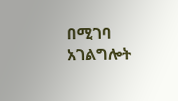በሚገባ አገልግሎት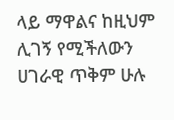ላይ ማዋልና ከዚህም ሊገኝ የሚችለውን ሀገራዊ ጥቅም ሁሉ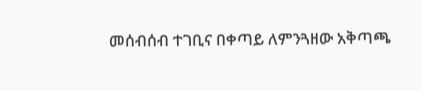መሰብሰብ ተገቢና በቀጣይ ለምንጓዘው አቅጣጫ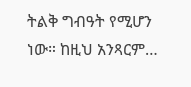ትልቅ ግብዓት የሚሆን ነው። ከዚህ አንጻርም…